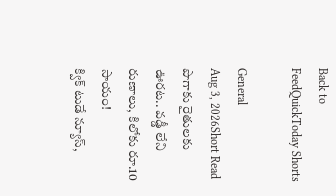Back to FeedQuickToday Shorts

General
Aug 3, 2026Short Read
పొగాకు రైతులకు ఊరట.. వడ్డీ లేని రుణాలు, కిలోకు రూ.10 సాయం!
క్విక్ టుడే న్యూస్,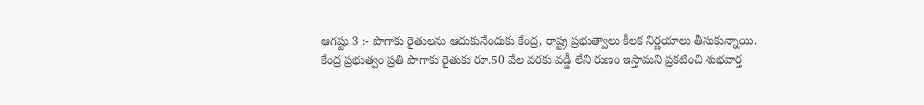ఆగష్టు 3 :- పొగాకు రైతులను ఆదుకునేందుకు కేంద్ర, రాష్ట్ర ప్రభుత్వాలు కీలక నిర్ణయాలు తీసుకున్నాయి.
కేంద్ర ప్రభుత్వం ప్రతి పొగాకు రైతుకు రూ.50 వేల వరకు వడ్డీ లేని రుణం ఇస్తామని ప్రకటించి శుభవార్త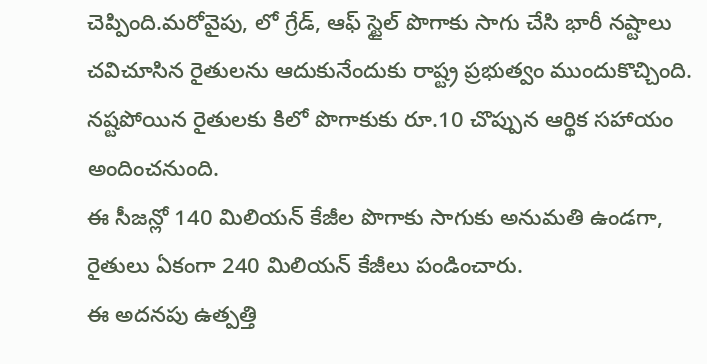చెప్పింది.మరోవైపు, లో గ్రేడ్, ఆఫ్ స్టైల్ పొగాకు సాగు చేసి భారీ నష్టాలు చవిచూసిన రైతులను ఆదుకునేందుకు రాష్ట్ర ప్రభుత్వం ముందుకొచ్చింది.
నష్టపోయిన రైతులకు కిలో పొగాకుకు రూ.10 చొప్పున ఆర్థిక సహాయం అందించనుంది.
ఈ సీజన్లో 140 మిలియన్ కేజీల పొగాకు సాగుకు అనుమతి ఉండగా, రైతులు ఏకంగా 240 మిలియన్ కేజీలు పండించారు.
ఈ అదనపు ఉత్పత్తి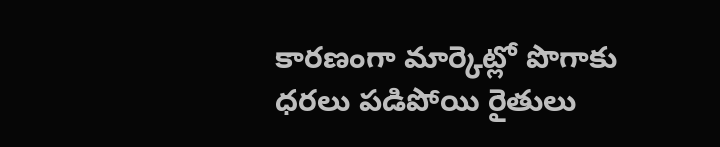కారణంగా మార్కెట్లో పొగాకు ధరలు పడిపోయి రైతులు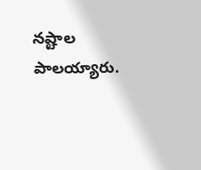నష్టాల పాలయ్యారు.